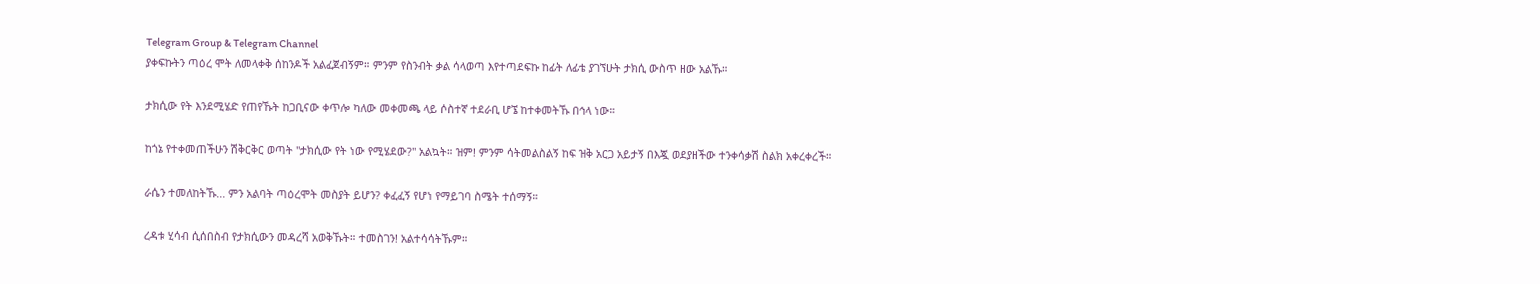Telegram Group & Telegram Channel
ያቀፍኩትን ጣዕረ ሞት ለመላቀቅ ሰከንዶች አልፈጀብኝም። ምንም የስንብት ቃል ሳላወጣ እየተጣደፍኩ ከፊት ለፊቴ ያገኘሁት ታክሲ ውስጥ ዘው አልኹ።

ታክሲው የት እንደሚሄድ የጠየኹት ከጋቢናው ቀጥሎ ካለው መቀመጫ ላይ ሶስተኛ ተደራቢ ሆኜ ከተቀመትኹ በኅላ ነው።

ከጎኔ የተቀመጠችሁን ሽቅርቅር ወጣት "ታክሲው የት ነው የሚሄደው?" አልኳት። ዝም! ምንም ሳትመልስልኝ ከፍ ዝቅ አርጋ አይታኝ በእጇ ወደያዘችው ተንቀሳቃሽ ስልክ አቀረቀረች።

ራሴን ተመለከትኹ... ምን አልባት ጣዕረሞት መስያት ይሆን? ቀፈፈኝ የሆነ የማይገባ ስሜት ተሰማኝ።

ረዳቱ ሂሳብ ሲሰበስብ የታክሲውን መዳረሻ አወቅኹት። ተመስገን! አልተሳሳትኹም።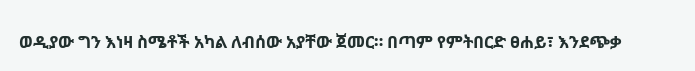ወዲያው ግን እነዛ ስሜቶች አካል ለብሰው አያቸው ጀመር። በጣም የምትበርድ ፀሐይ፣ እንደጭቃ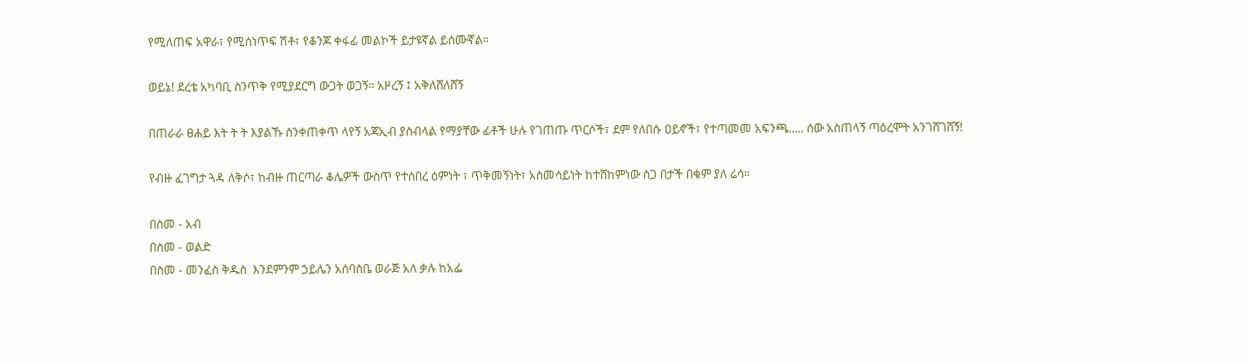የሚለጠፍ አዋራ፣ የሚሰነጥፍ ሽቶ፣ የቆንጆ ቀፋፊ መልኮች ይታዩኛል ይሰሙኛል።

ወይኔ! ደረቴ አካባቢ ስንጥቅ የሚያደርግ ውጋት ወጋኝ። አዞረኝ ፤ አቅለሸለሸኝ

በጠራራ ፀሐይ እት ት ት እያልኹ ስንቀጠቀጥ ላየኝ አጃኢብ ያስብላል የማያቸው ፊቶች ሁሉ የገጠጡ ጥርሶች፣ ደም የለበሱ ዐይኖች፣ የተጣመመ አፍንጫ..... ሰው አስጠላኝ ጣዕረሞት አንገሸገሸኝ!

የብዙ ፈገግታ ጓዳ ለቅሶ፣ ከብዙ ጠርጣራ ቆሌዎች ውስጥ የተሰበረ ዕምነት ፣ ጥቅመኝነት፣ አስመሳይነት ከተሸከምነው ስጋ በታች በቁም ያለ ሬሳ።

በስመ - አብ
በስመ - ወልድ
በስመ - መንፈስ ቅዱስ  እንደምንም ኃይሌን አሰባስቤ ወራጅ አለ ቃሉ ከአፌ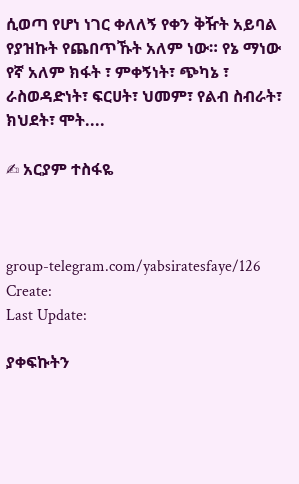ሲወጣ የሆነ ነገር ቀለለኝ የቀን ቅዥት አይባል የያዝኩት የጨበጥኹት አለም ነው። የኔ ማነው የኛ አለም ክፋት ፣ ምቀኝነት፣ ጭካኔ ፣ ራስወዳድነት፣ ፍርሀት፣ ህመም፣ የልብ ስብራት፣ ክህደት፣ ሞት....

✍ አርያም ተስፋዬ



group-telegram.com/yabsiratesfaye/126
Create:
Last Update:

ያቀፍኩትን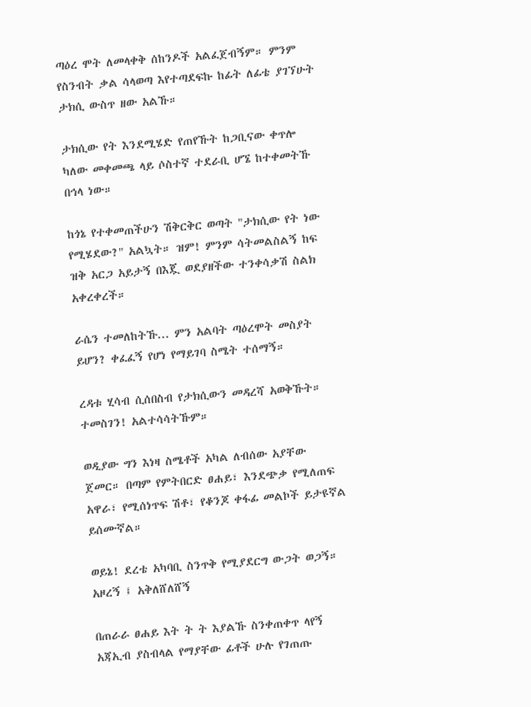ጣዕረ ሞት ለመላቀቅ ሰከንዶች አልፈጀብኝም። ምንም የስንብት ቃል ሳላወጣ እየተጣደፍኩ ከፊት ለፊቴ ያገኘሁት ታክሲ ውስጥ ዘው አልኹ።

ታክሲው የት እንደሚሄድ የጠየኹት ከጋቢናው ቀጥሎ ካለው መቀመጫ ላይ ሶስተኛ ተደራቢ ሆኜ ከተቀመትኹ በኅላ ነው።

ከጎኔ የተቀመጠችሁን ሽቅርቅር ወጣት "ታክሲው የት ነው የሚሄደው?" አልኳት። ዝም! ምንም ሳትመልስልኝ ከፍ ዝቅ አርጋ አይታኝ በእጇ ወደያዘችው ተንቀሳቃሽ ስልክ አቀረቀረች።

ራሴን ተመለከትኹ... ምን አልባት ጣዕረሞት መስያት ይሆን? ቀፈፈኝ የሆነ የማይገባ ስሜት ተሰማኝ።

ረዳቱ ሂሳብ ሲሰበስብ የታክሲውን መዳረሻ አወቅኹት። ተመስገን! አልተሳሳትኹም።

ወዲያው ግን እነዛ ስሜቶች አካል ለብሰው አያቸው ጀመር። በጣም የምትበርድ ፀሐይ፣ እንደጭቃ የሚለጠፍ አዋራ፣ የሚሰነጥፍ ሽቶ፣ የቆንጆ ቀፋፊ መልኮች ይታዩኛል ይሰሙኛል።

ወይኔ! ደረቴ አካባቢ ስንጥቅ የሚያደርግ ውጋት ወጋኝ። አዞረኝ ፤ አቅለሸለሸኝ

በጠራራ ፀሐይ እት ት ት እያልኹ ስንቀጠቀጥ ላየኝ አጃኢብ ያስብላል የማያቸው ፊቶች ሁሉ የገጠጡ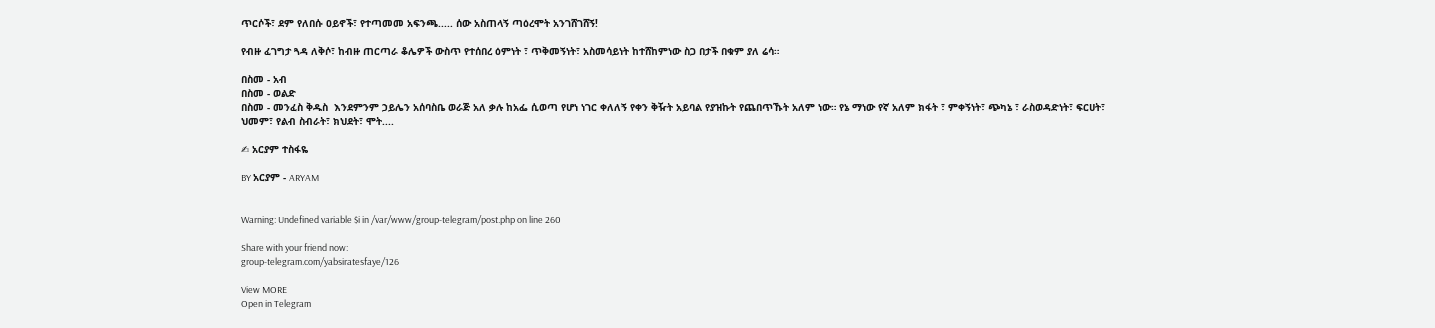ጥርሶች፣ ደም የለበሱ ዐይኖች፣ የተጣመመ አፍንጫ..... ሰው አስጠላኝ ጣዕረሞት አንገሸገሸኝ!

የብዙ ፈገግታ ጓዳ ለቅሶ፣ ከብዙ ጠርጣራ ቆሌዎች ውስጥ የተሰበረ ዕምነት ፣ ጥቅመኝነት፣ አስመሳይነት ከተሸከምነው ስጋ በታች በቁም ያለ ሬሳ።

በስመ - አብ
በስመ - ወልድ
በስመ - መንፈስ ቅዱስ  እንደምንም ኃይሌን አሰባስቤ ወራጅ አለ ቃሉ ከአፌ ሲወጣ የሆነ ነገር ቀለለኝ የቀን ቅዥት አይባል የያዝኩት የጨበጥኹት አለም ነው። የኔ ማነው የኛ አለም ክፋት ፣ ምቀኝነት፣ ጭካኔ ፣ ራስወዳድነት፣ ፍርሀት፣ ህመም፣ የልብ ስብራት፣ ክህደት፣ ሞት....

✍ አርያም ተስፋዬ

BY አርያም - ARYAM


Warning: Undefined variable $i in /var/www/group-telegram/post.php on line 260

Share with your friend now:
group-telegram.com/yabsiratesfaye/126

View MORE
Open in Telegram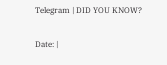Telegram | DID YOU KNOW?

Date: |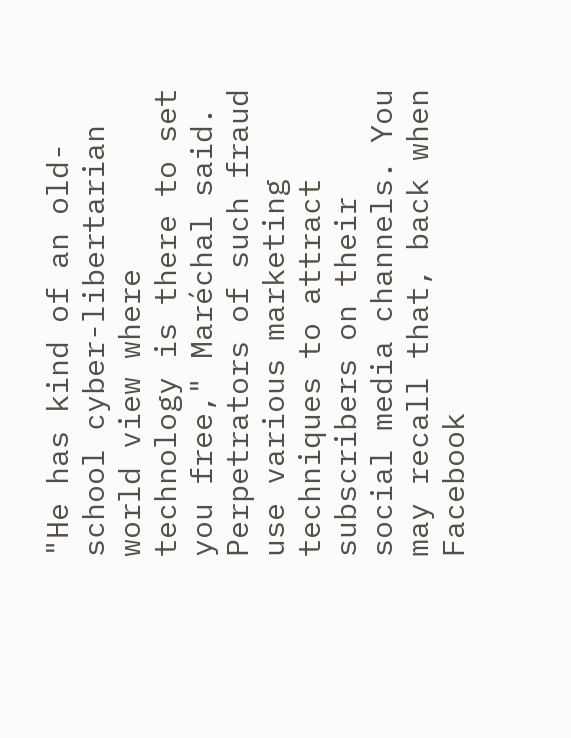"He has kind of an old-school cyber-libertarian world view where technology is there to set you free," Maréchal said. Perpetrators of such fraud use various marketing techniques to attract subscribers on their social media channels. You may recall that, back when Facebook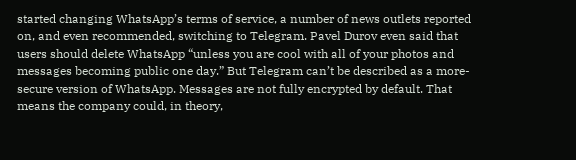started changing WhatsApp’s terms of service, a number of news outlets reported on, and even recommended, switching to Telegram. Pavel Durov even said that users should delete WhatsApp “unless you are cool with all of your photos and messages becoming public one day.” But Telegram can’t be described as a more-secure version of WhatsApp. Messages are not fully encrypted by default. That means the company could, in theory,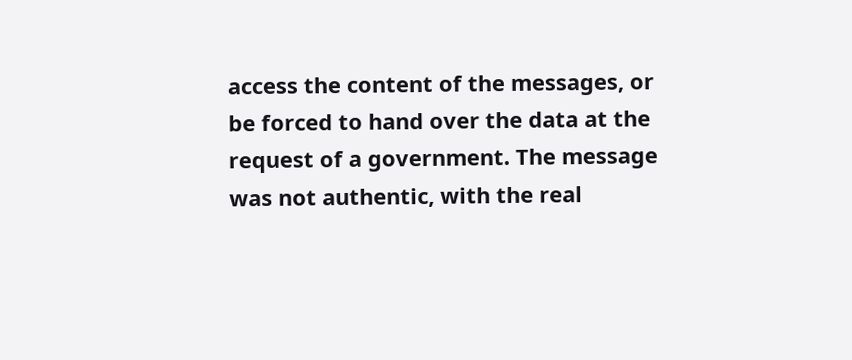access the content of the messages, or be forced to hand over the data at the request of a government. The message was not authentic, with the real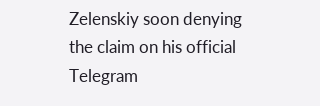Zelenskiy soon denying the claim on his official Telegram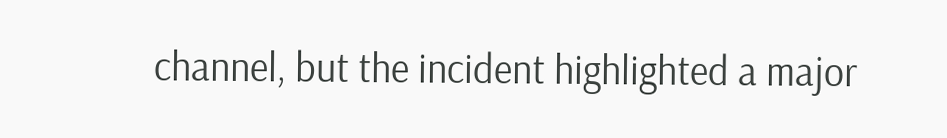channel, but the incident highlighted a major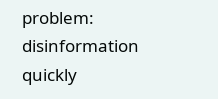problem: disinformation quickly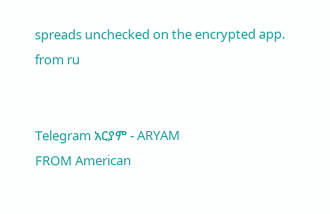spreads unchecked on the encrypted app.
from ru


Telegram አርያም - ARYAM
FROM American